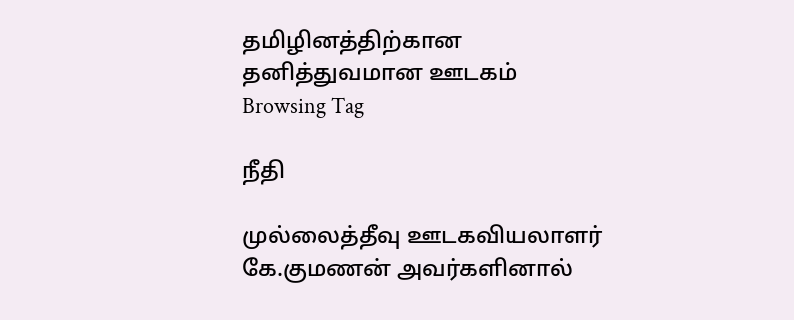தமிழினத்திற்கான தனித்துவமான ஊடகம்
Browsing Tag

நீதி

முல்லைத்தீவு ஊடகவியலாளர் கே.குமணன் அவர்களினால்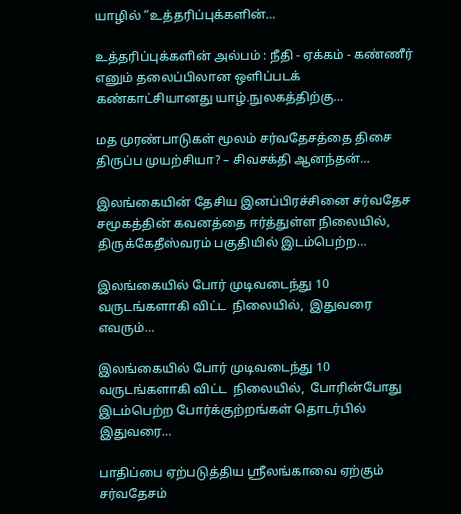யாழில் “உத்தரிப்புக்களின்…

உத்தரிப்புக்களின் அல்பம் : நீதி - ஏக்கம் - கண்ணீர் எனும் தலைப்பிலான ஒளிப்படக் கண்காட்சியானது யாழ்.நுலகத்திற்கு…

மத முரண்பாடுகள் மூலம் சர்வதேசத்தை திசை திருப்ப முயற்சியா? – சிவசக்தி ஆனந்தன்…

இலங்கையின் தேசிய இனப்பிரச்சினை சர்வதேச சமூகத்தின் கவனத்தை ஈர்த்துள்ள நிலையில், திருக்கேதீஸ்வரம் பகுதியில் இடம்பெற்ற…

இலங்கையில் போர் முடிவடைந்து 10 வருடங்களாகி விட்ட  நிலையில்,  இதுவரை எவரும்…

இலங்கையில் போர் முடிவடைந்து 10 வருடங்களாகி விட்ட  நிலையில்,  போரின்போது இடம்பெற்ற போர்க்குற்றங்கள் தொடர்பில் இதுவரை…

பாதிப்பை ஏற்படுத்திய ஶ்ரீலங்காவை ஏற்கும் சர்வதேசம்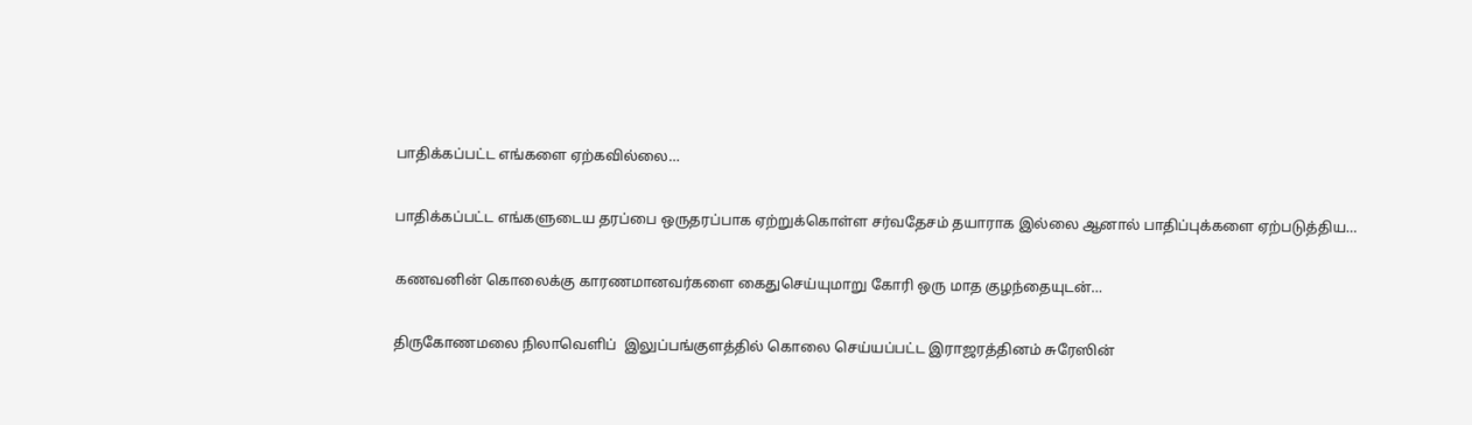பாதிக்கப்பட்ட எங்களை ஏற்கவில்லை…

பாதிக்கப்பட்ட எங்களுடைய தரப்பை ஒருதரப்பாக ஏற்றுக்கொள்ள சர்வதேசம் தயாராக இல்லை ஆனால் பாதிப்புக்களை ஏற்படுத்திய…

கணவனின் கொலைக்கு காரணமானவர்களை கைதுசெய்யுமாறு கோரி ஒரு மாத குழந்தையுடன்…

திருகோணமலை நிலாவெளிப்  இலுப்பங்குளத்தில் கொலை செய்யப்பட்ட இராஜரத்தினம் சுரேஸின்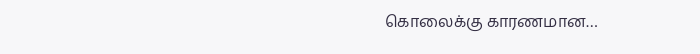கொலைக்கு காரணமான…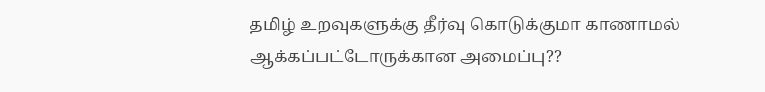தமிழ் உறவுகளுக்கு தீர்வு கொடுக்குமா காணாமல் ஆக்கப்பட்டோருக்கான அமைப்பு??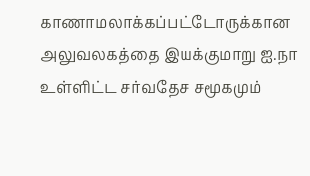காணாமலாக்கப்பட்டோருக்கான அலுவலகத்தை இயக்குமாறு ஐ.நா உள்ளிட்ட சர்வதேச சமூகமும்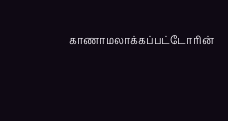காணாமலாக்கப்பட்டோரின்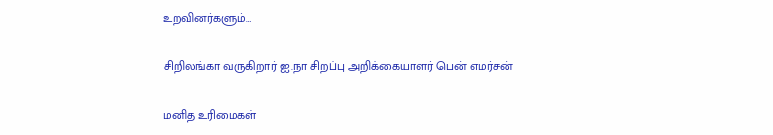உறவினர்களும்…

சிறிலங்கா வருகிறார் ஐ.நா சிறப்பு அறிக்கையாளர் பென் எமர்சன்

மனித உரிமைகள்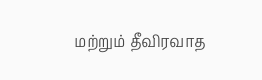மற்றும் தீவிரவாத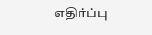எதிர்ப்பு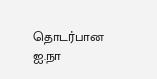தொடர்பான ஐ.நா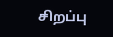சிறப்பு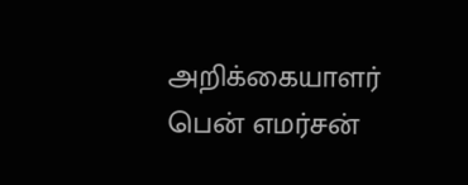அறிக்கையாளர் பென் எமர்சன்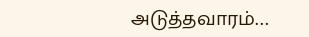அடுத்தவாரம்…